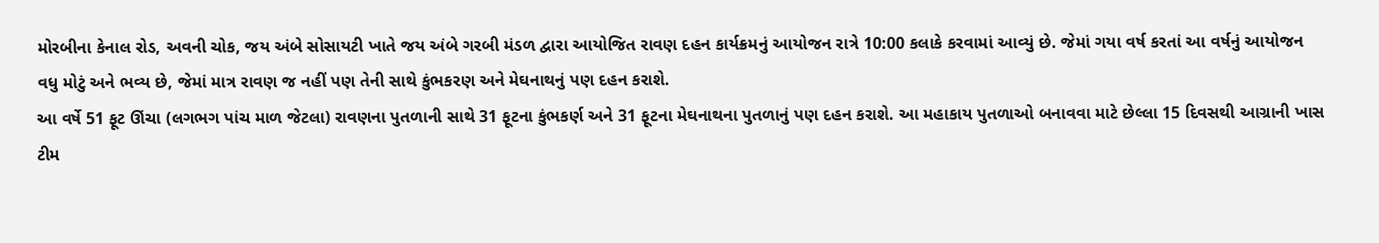મોરબીના કેનાલ રોડ, અવની ચોક, જય અંબે સોસાયટી ખાતે જય અંબે ગરબી મંડળ દ્વારા આયોજિત રાવણ દહન કાર્યક્રમનું આયોજન રાત્રે 10:00 કલાકે કરવામાં આવ્યું છે. જેમાં ગયા વર્ષ કરતાં આ વર્ષનું આયોજન વધુ મોટું અને ભવ્ય છે, જેમાં માત્ર રાવણ જ નહીં પણ તેની સાથે કુંભકરણ અને મેઘનાથનું પણ દહન કરાશે.
આ વર્ષે 51 ફૂટ ઊંચા (લગભગ પાંચ માળ જેટલા) રાવણના પુતળાની સાથે 31 ફૂટના કુંભકર્ણ અને 31 ફૂટના મેઘનાથના પુતળાનું પણ દહન કરાશે. આ મહાકાય પુતળાઓ બનાવવા માટે છેલ્લા 15 દિવસથી આગ્રાની ખાસ ટીમ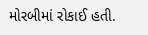મોરબીમાં રોકાઈ હતી.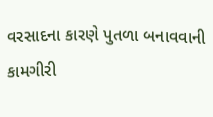વરસાદના કારણે પુતળા બનાવવાની કામગીરી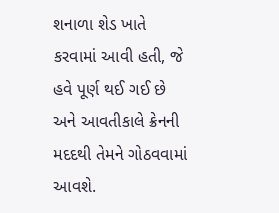શનાળા શેડ ખાતે કરવામાં આવી હતી, જે હવે પૂર્ણ થઈ ગઈ છે અને આવતીકાલે ક્રેનની મદદથી તેમને ગોઠવવામાં આવશે.